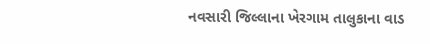નવસારી જિલ્લાના ખેરગામ તાલુકાના વાડ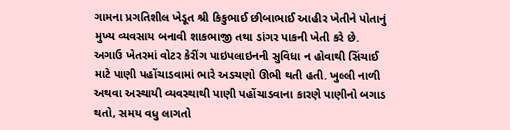ગામના પ્રગતિશીલ ખેડૂત શ્રી કિકુભાઈ છીબાભાઈ આહીર ખેતીને પોતાનું મુખ્ય વ્યવસાય બનાવી શાકભાજી તથા ડાંગર પાકની ખેતી કરે છે. અગાઉ ખેતરમાં વોટર કેરીંગ પાઇપલાઇનની સુવિધા ન હોવાથી સિંચાઈ માટે પાણી પહોંચાડવામાં ભારે અડચણો ઊભી થતી હતી. ખુલ્લી નાળી અથવા અસ્થાયી વ્યવસ્થાથી પાણી પહોંચાડવાના કારણે પાણીનો બગાડ થતો, સમય વધુ લાગતો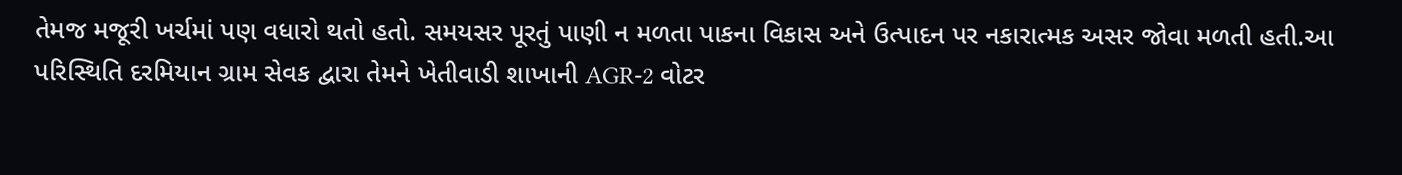તેમજ મજૂરી ખર્ચમાં પણ વધારો થતો હતો. સમયસર પૂરતું પાણી ન મળતા પાકના વિકાસ અને ઉત્પાદન પર નકારાત્મક અસર જોવા મળતી હતી.આ પરિસ્થિતિ દરમિયાન ગ્રામ સેવક દ્વારા તેમને ખેતીવાડી શાખાની AGR-2 વોટર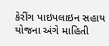કેરીંગ પાઇપલાઇન સહાય યોજના અંગે માહિતી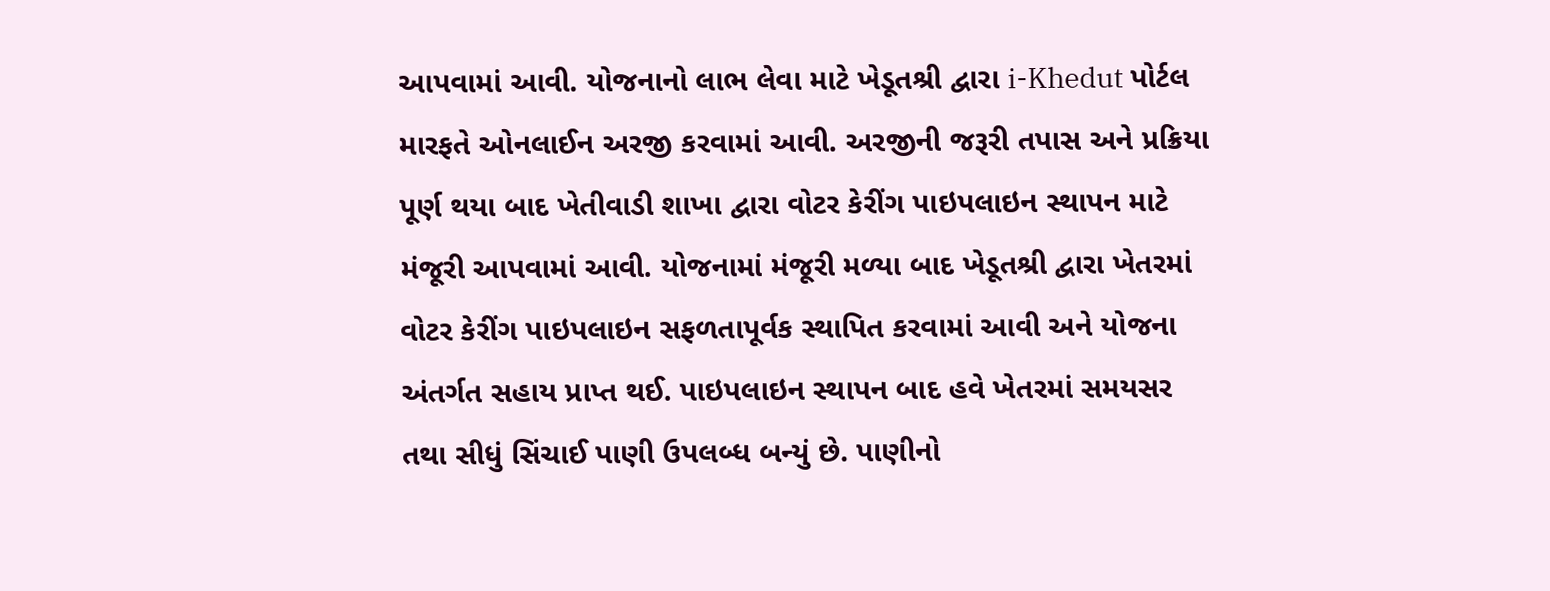આપવામાં આવી. યોજનાનો લાભ લેવા માટે ખેડૂતશ્રી દ્વારા i-Khedut પોર્ટલ મારફતે ઓનલાઈન અરજી કરવામાં આવી. અરજીની જરૂરી તપાસ અને પ્રક્રિયા પૂર્ણ થયા બાદ ખેતીવાડી શાખા દ્વારા વોટર કેરીંગ પાઇપલાઇન સ્થાપન માટે મંજૂરી આપવામાં આવી. યોજનામાં મંજૂરી મળ્યા બાદ ખેડૂતશ્રી દ્વારા ખેતરમાં વોટર કેરીંગ પાઇપલાઇન સફળતાપૂર્વક સ્થાપિત કરવામાં આવી અને યોજના અંતર્ગત સહાય પ્રાપ્ત થઈ. પાઇપલાઇન સ્થાપન બાદ હવે ખેતરમાં સમયસર તથા સીધું સિંચાઈ પાણી ઉપલબ્ધ બન્યું છે. પાણીનો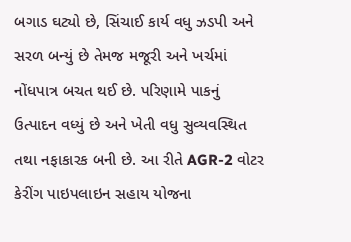બગાડ ઘટ્યો છે, સિંચાઈ કાર્ય વધુ ઝડપી અને સરળ બન્યું છે તેમજ મજૂરી અને ખર્ચમાં નોંધપાત્ર બચત થઈ છે. પરિણામે પાકનું ઉત્પાદન વધ્યું છે અને ખેતી વધુ સુવ્યવસ્થિત તથા નફાકારક બની છે. આ રીતે AGR-2 વોટર કેરીંગ પાઇપલાઇન સહાય યોજના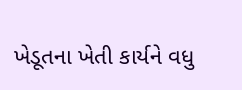ખેડૂતના ખેતી કાર્યને વધુ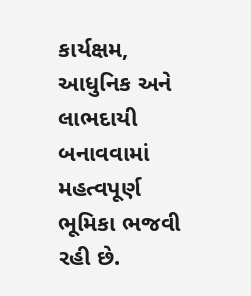કાર્યક્ષમ, આધુનિક અને લાભદાયી બનાવવામાં મહત્વપૂર્ણ ભૂમિકા ભજવી રહી છે.